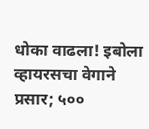धोका वाढला! इबोला व्हायरसचा वेगाने प्रसार; ५००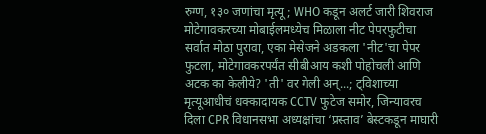रुग्ण, १३० जणांचा मृत्यू; WHO कडून अलर्ट जारी शिवराज मोटेगावकरच्या मोबाईलमध्येच मिळाला नीट पेपरफुटीचा सर्वात मोठा पुरावा, एका मेसेजने अडकला 'नीट'चा पेपर फुटला, मोटेगावकरपर्यंत सीबीआय कशी पोहोचली आणि अटक का केलीये? 'ती' वर गेली अन्...; ट्विशाच्या मृत्यूआधीचं धक्कादायक CCTV फुटेज समोर, जिन्यावरच दिला CPR विधानसभा अध्यक्षांचा ‘प्रस्ताव’ बेस्टकडून माघारी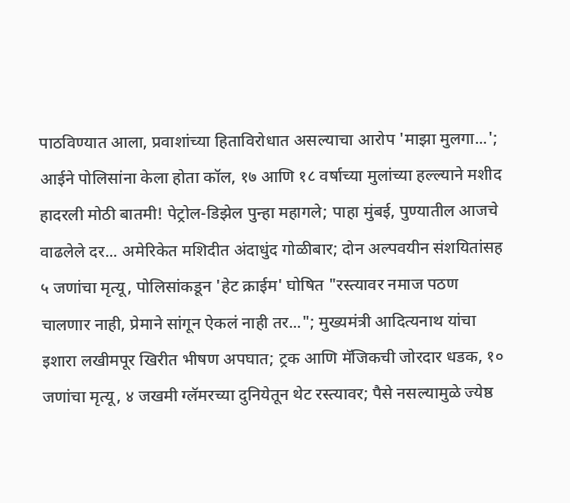पाठविण्यात आला, प्रवाशांच्या हिताविरोधात असल्याचा आरोप 'माझा मुलगा...'; आईने पोलिसांना केला होता कॉल, १७ आणि १८ वर्षाच्या मुलांच्या हल्ल्याने मशीद हादरली मोठी बातमी! पेट्रोल-डिझेल पुन्हा महागले; पाहा मुंबई, पुण्यातील आजचे वाढलेले दर... अमेरिकेत मशिदीत अंदाधुंद गोळीबार; दोन अल्पवयीन संशयितांसह ५ जणांचा मृत्यू, पोलिसांकडून 'हेट क्राईम' घोषित "रस्त्यावर नमाज पठण चालणार नाही, प्रेमाने सांगून ऐकलं नाही तर..."; मुख्यमंत्री आदित्यनाथ यांचा इशारा लखीमपूर खिरीत भीषण अपघात; ट्रक आणि मॅजिकची जोरदार धडक, १० जणांचा मृत्यू, ४ जखमी ग्लॅमरच्या दुनियेतून थेट रस्त्यावर; पैसे नसल्यामुळे ज्येष्ठ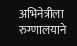अभिनेत्रीला रुग्णालयाने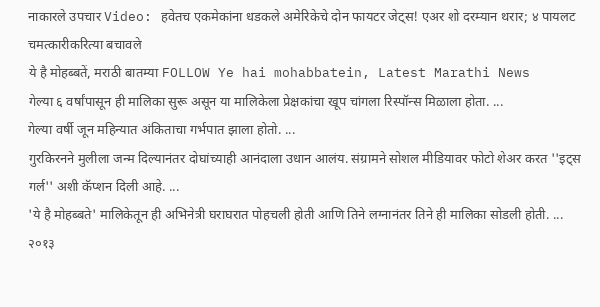नाकारले उपचार Video: हवेतच एकमेकांना धडकले अमेरिकेचे दोन फायटर जेट्स! एअर शो दरम्यान थरार; ४ पायलट चमत्कारीकरित्या बचावले
ये है मोहब्बतें, मराठी बातम्या FOLLOW Ye hai mohabbatein, Latest Marathi News
गेल्या ६ वर्षांपासून ही मालिका सुरू असून या मालिकेला प्रेक्षकांचा खूप चांगला रिस्पॉन्स मिळाला होता. ...
गेल्या वर्षी जून महिन्यात अंकिताचा गर्भपात झाला होतो. ...
गुरकिरनने मुलीला जन्म दिल्यानंतर दोघांच्याही आनंदाला उधान आलंय. संग्रामने सोशल मीडियावर फोटो शेअर करत ''इट्स गर्ल'' अशी कॅप्शन दिली आहे. ...
'ये है मोहब्बते' मालिकेतून ही अभिनेत्री घराघरात पोहचली होती आणि तिने लग्नानंतर तिने ही मालिका सोडली होती. ...
२०१३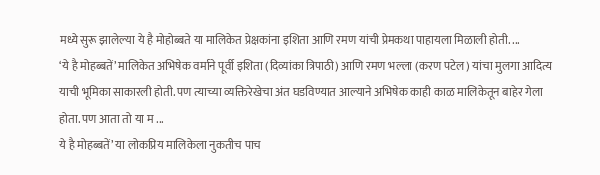मध्ये सुरू झालेल्या ये है मोहोब्बते या मालिकेत प्रेक्षकांना इशिता आणि रमण यांची प्रेमकथा पाहायला मिळाली होती. ...
‘ये है मोहब्बतें’ मालिकेत अभिषेक वर्माने पूर्वी इशिता (दिव्यांका त्रिपाठी) आणि रमण भल्ला (करण पटेल) यांचा मुलगा आदित्य याची भूमिका साकारली होती. पण त्याच्या व्यक्तिरेखेचा अंत घडविण्यात आल्याने अभिषेक काही काळ मालिकेतून बाहेर गेला होता. पण आता तो या म ...
ये है मोहब्बतें’ या लोकप्रिय मालिकेला नुकतीच पाच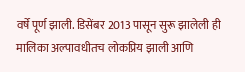वर्षे पूर्ण झाली. डिसेंबर 2013 पासून सुरू झालेली ही मालिका अल्पावधीतच लोकप्रिय झाली आणि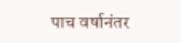पाच वर्षानंतर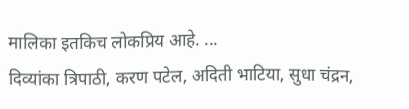मालिका इतकिच लोकप्रिय आहे. ...
दिव्यांका त्रिपाठी, करण पटेल, अदिती भाटिया, सुधा चंद्रन,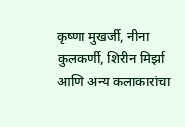कृष्णा मुखर्जी, नीना कुलकर्णी, शिरीन मिर्झा आणि अन्य कलाकारांचा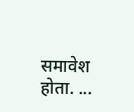समावेश होता. ...